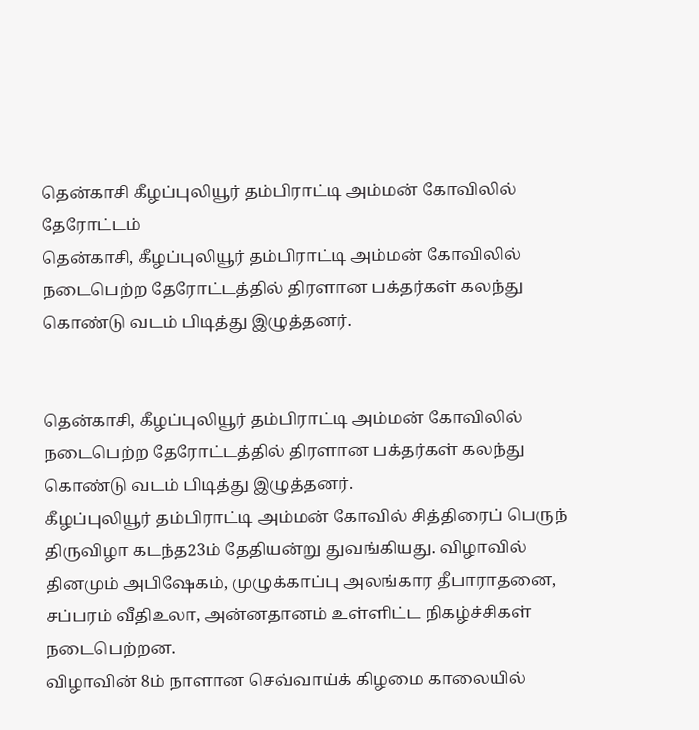தென்காசி கீழப்புலியூர் தம்பிராட்டி அம்மன் கோவிலில் தேரோட்டம்
தென்காசி, கீழப்புலியூர் தம்பிராட்டி அம்மன் கோவிலில் நடைபெற்ற தேரோட்டத்தில் திரளான பக்தர்கள் கலந்து கொண்டு வடம் பிடித்து இழுத்தனர்.


தென்காசி, கீழப்புலியூர் தம்பிராட்டி அம்மன் கோவிலில் நடைபெற்ற தேரோட்டத்தில் திரளான பக்தர்கள் கலந்து கொண்டு வடம் பிடித்து இழுத்தனர்.
கீழப்புலியூர் தம்பிராட்டி அம்மன் கோவில் சித்திரைப் பெருந் திருவிழா கடந்த23ம் தேதியன்று துவங்கியது. விழாவில் தினமும் அபிஷேகம், முழுக்காப்பு அலங்கார தீபாராதனை, சப்பரம் வீதிஉலா, அன்னதானம் உள்ளிட்ட நிகழ்ச்சிகள் நடைபெற்றன.
விழாவின் 8ம் நாளான செவ்வாய்க் கிழமை காலையில்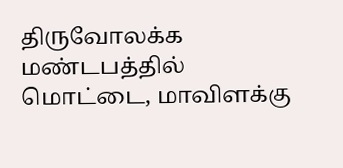திருவோலக்க மண்டபத்தில் மொட்டை, மாவிளக்கு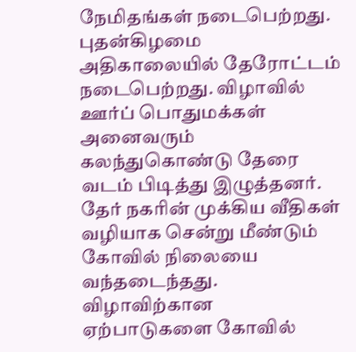நேமிதங்கள் நடைபெற்றது.
புதன்கிழமை அதிகாலையில் தேரோட்டம் நடைபெற்றது. விழாவில் ஊர்ப் பொதுமக்கள் அனைவரும் கலந்துகொண்டு தேரை வடம் பிடித்து இழுத்தனர். தேர் நகரின் முக்கிய வீதிகள் வழியாக சென்று மீண்டும் கோவில் நிலையை வந்தடைந்தது. விழாவிற்கான ஏற்பாடுகளை கோவில்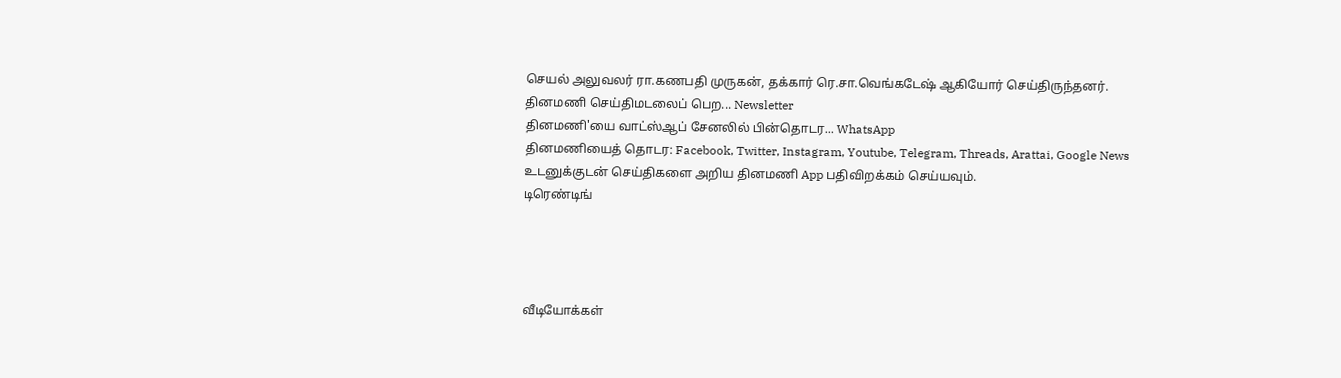செயல் அலுவலர் ரா.கணபதி முருகன், தக்கார் ரெ.சா.வெங்கடேஷ் ஆகியோர் செய்திருந்தனர்.
தினமணி செய்திமடலைப் பெற... Newsletter
தினமணி'யை வாட்ஸ்ஆப் சேனலில் பின்தொடர... WhatsApp
தினமணியைத் தொடர: Facebook, Twitter, Instagram, Youtube, Telegram, Threads, Arattai, Google News
உடனுக்குடன் செய்திகளை அறிய தினமணி App பதிவிறக்கம் செய்யவும்.
டிரெண்டிங்




வீடியோக்கள்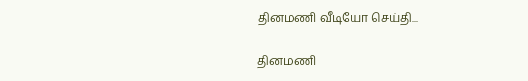தினமணி வீடியோ செய்தி...

தினமணி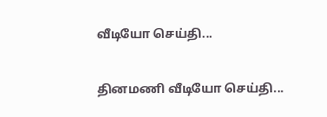வீடியோ செய்தி...

தினமணி வீடியோ செய்தி...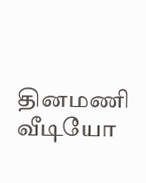தினமணி வீடியோ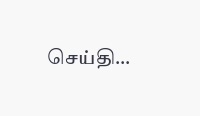செய்தி...